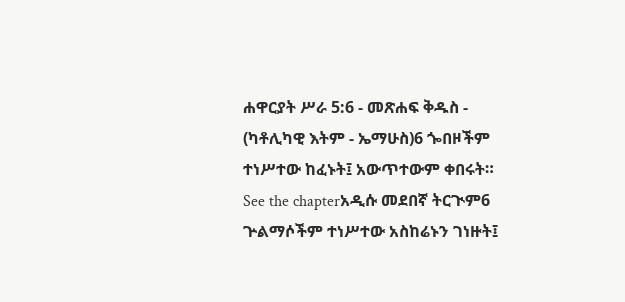ሐዋርያት ሥራ 5:6 - መጽሐፍ ቅዱስ - (ካቶሊካዊ እትም - ኤማሁስ)6 ጐበዞችም ተነሥተው ከፈኑት፤ አውጥተውም ቀበሩት። See the chapterአዲሱ መደበኛ ትርጒም6 ጕልማሶችም ተነሥተው አስከሬኑን ገነዙት፤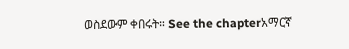ወስደውም ቀበሩት። See the chapterአማርኛ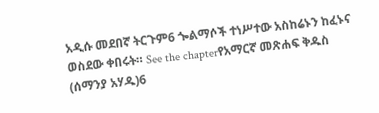አዲሱ መደበኛ ትርጉም6 ጐልማሶች ተነሥተው አስከሬኑን ከፈኑና ወስደው ቀበሩት። See the chapterየአማርኛ መጽሐፍ ቅዱስ (ሰማንያ አሃዱ)6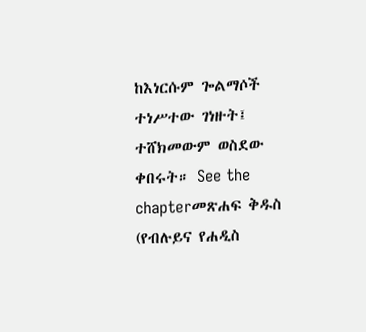ከእነርሱም ጐልማሶች ተነሥተው ገነዙት፤ ተሸክመውም ወስደው ቀበሩት። See the chapterመጽሐፍ ቅዱስ (የብሉይና የሐዲስ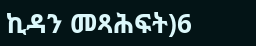ኪዳን መጻሕፍት)6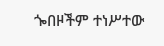ጐበዞችም ተነሥተው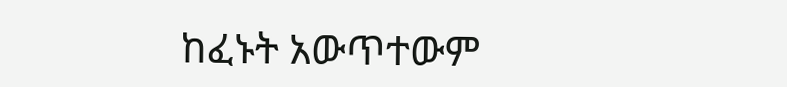ከፈኑት አውጥተውም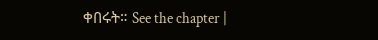ቀበሩት። See the chapter |